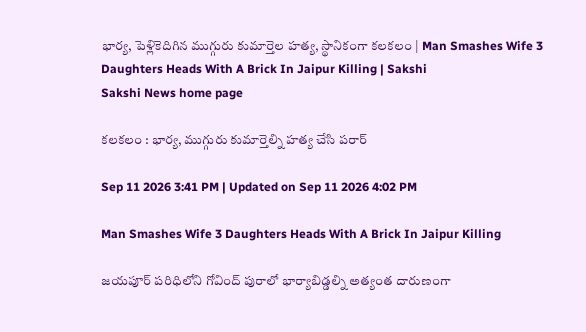భార్య, పెళ్లికెదిగిన ముగ్గురు కుమార్తెల హత్య, స్థానికంగా కలకలం | Man Smashes Wife 3 Daughters Heads With A Brick In Jaipur Killing | Sakshi
Sakshi News home page

కలకలం : భార్య, ముగ్గురు కుమార్తెల్ని హత్య చేసి పరార్‌

Sep 11 2026 3:41 PM | Updated on Sep 11 2026 4:02 PM

Man Smashes Wife 3 Daughters Heads With A Brick In Jaipur Killing

జయపూర్ పరిధిలోని గోవింద్ పురాలో భార్యాబిడ్డల్ని అత్యంత దారుణంగా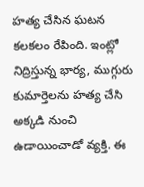హత్య చేసిన ఘటన కలకలం రేపింది. ఇంట్లో నిద్రిస్తున్న భార్య, ముగ్గురు కుమార్తెలను హత్య చేసి అక్కడి నుంచి ఉడాయించాడో వ్యక్తి. ఈ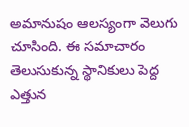అమానుషం ఆలస్యంగా వెలుగు చూసింది. ఈ సమాచారం తెలుసుకున్న స్థానికులు పెద్ద ఎత్తున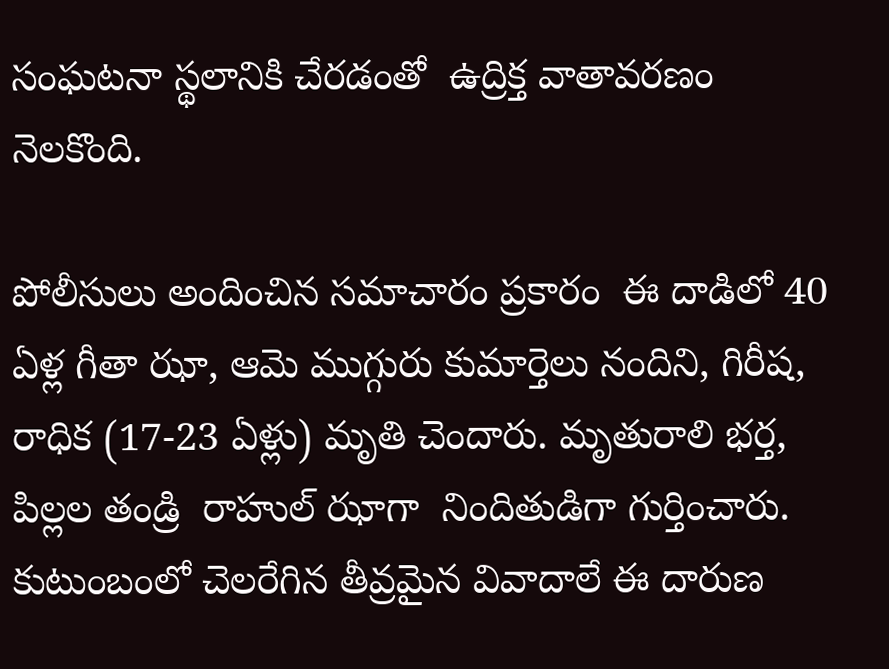సంఘటనా స్థలానికి చేరడంతో  ఉద్రిక్త వాతావరణం నెలకొంది.

పోలీసులు అందించిన సమాచారం ప్రకారం  ఈ దాడిలో 40 ఏళ్ల గీతా ఝా, ఆమె ముగ్గురు కుమార్తెలు నందిని, గిరీష, రాధిక (17-23 ఏళ్లు) మృతి చెందారు. మృతురాలి భర్త, పిల్లల తండ్రి  రాహుల్ ఝాగా  నిందితుడిగా గుర్తించారు. కుటుంబంలో చెలరేగిన తీవ్రమైన వివాదాలే ఈ దారుణ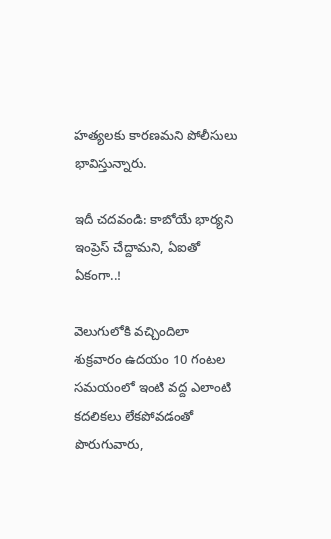హత్యలకు కారణమని పోలీసులు భావిస్తున్నారు.

ఇదీ చదవండి: కాబోయే భార్యని ఇంప్రెస్‌ చేద్దామని, ఏఐతో ఏకంగా..!

వెలుగులోకి వచ్చిందిలా
శుక్రవారం ఉదయం 10 గంటల సమయంలో ఇంటి వద్ద ఎలాంటి కదలికలు లేకపోవడంతో పొరుగువారు,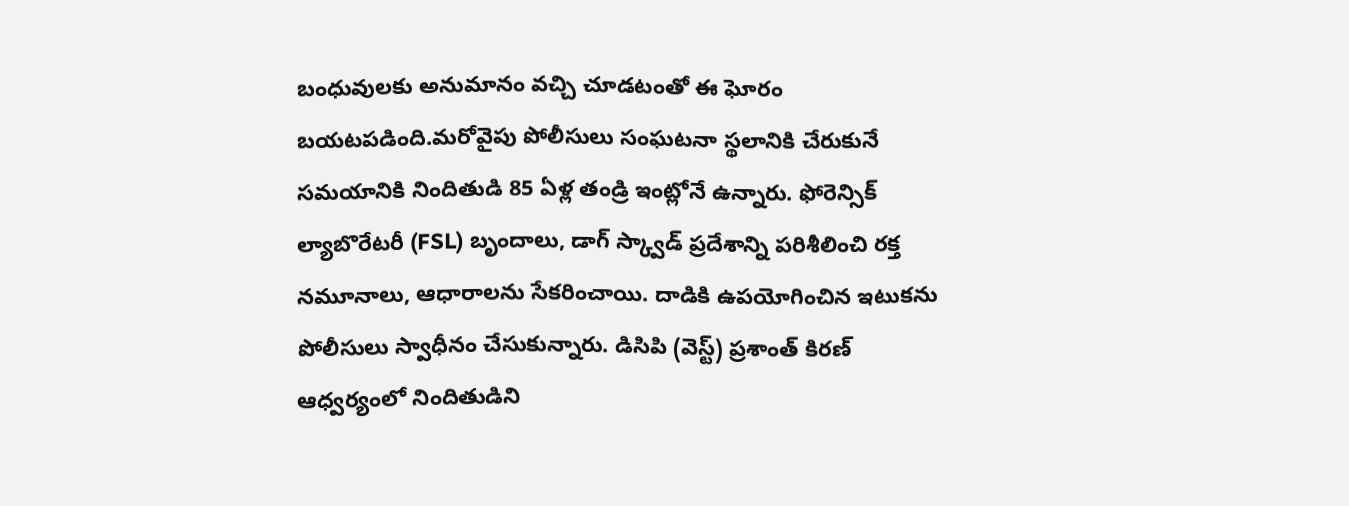బంధువులకు అనుమానం వచ్చి చూడటంతో ఈ ఘోరం బయటపడింది.మరోవైపు పోలీసులు సంఘటనా స్థలానికి చేరుకునే సమయానికి నిందితుడి 85 ఏళ్ల తండ్రి ఇంట్లోనే ఉన్నారు. ఫోరెన్సిక్ ల్యాబొరేటరీ (FSL) బృందాలు, డాగ్ స్క్వాడ్ ప్రదేశాన్ని పరిశీలించి రక్త నమూనాలు, ఆధారాలను సేకరించాయి. దాడికి ఉపయోగించిన ఇటుకను పోలీసులు స్వాధీనం చేసుకున్నారు. డిసిపి (వెస్ట్) ప్రశాంత్ కిరణ్ ఆధ్వర్యంలో నిందితుడిని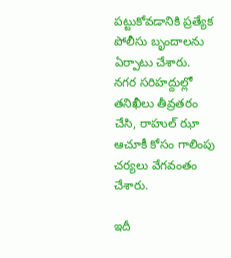పట్టుకోవడానికి ప్రత్యేక పోలీసు బృందాలను ఏర్పాటు చేశారు. నగర సరిహద్దుల్లో తనిఖీలు తీవ్రతరం చేసి, రాహుల్ ఝా ఆచూకీ కోసం గాలింపు చర్యలు వేగవంతం చేశారు.

ఇదీ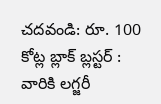చదవండి: రూ. 100 కోట్ల బ్లాక్‌ బ్లస్టర్‌ : వారికి లగ్జరీ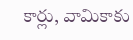కార్లు, వామికాకు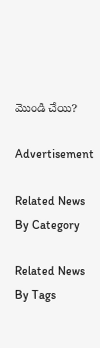మొండి చేయి?

Advertisement

Related News By Category

Related News By Tags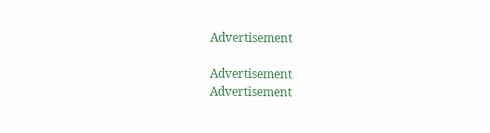Advertisement

Advertisement
Advertisement